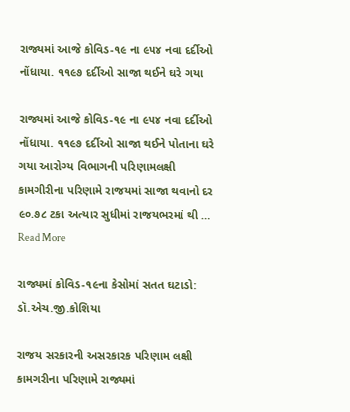રાજ્યમાં આજે કોવિડ-૧૯ ના ૯૫૪ નવા દર્દીઓ નોંધાયા. ૧૧૯૭ દર્દીઓ સાજા થઈને ઘરે ગયા

રાજ્યમાં આજે કોવિડ-૧૯ ના ૯૫૪ નવા દર્દીઓ નોંધાયા. ૧૧૯૭ દર્દીઓ સાજા થઈને પોતાના ઘરે ગયા આરોગ્ય વિભાગની પરિણામલક્ષી કામગીરીના પરિણામે રાજયમાં સાજા થવાનો દર ૯૦.૭૮ ટકા અત્યાર સુધીમાં રાજયભરમાં થી … Read More

રાજ્યમાં કોવિડ-૧૯ના કેસોમાં સતત ઘટાડો: ડૉ.એચ.જી.કોશિયા

રાજય સરકારની અસરકારક પરિણામ લક્ષી કામગરીના પરિણામે રાજ્યમાં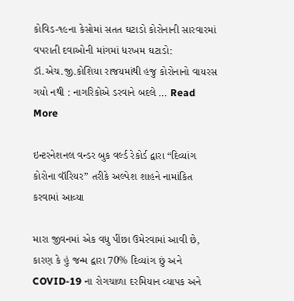કોવિડ-૧૯ના કેસોમાં સતત ઘટાડો કોરોનાની સારવારમાં વપરાતી દવાઓની માંગમાં ધરખમ ઘટાડો: ડૉ.એચ.જી.કોશિયા રાજયમાંથી હજુ કોરોનાનો વાયરસ ગયો નથી : નાગરિકોએ ડરવાને બદલે … Read More

ઇન્ટરનેશનલ વન્ડર બુક વર્લ્ડ રેકોર્ડ દ્વારા “દિવ્યાંગ કોરોના વૉરિયર” તરીકે અલ્પેશ શાહને નામાંકિત કરવામાં આવ્યા

મારા જીવનમાં એક વધુ પીંછા ઉમેરવામાં આવી છે, કારણ કે હું જન્મ દ્વારા 70% દિવ્યાંગ છું અને COVID-19 ના રોગચાળા દરમિયાન વ્યાપક અને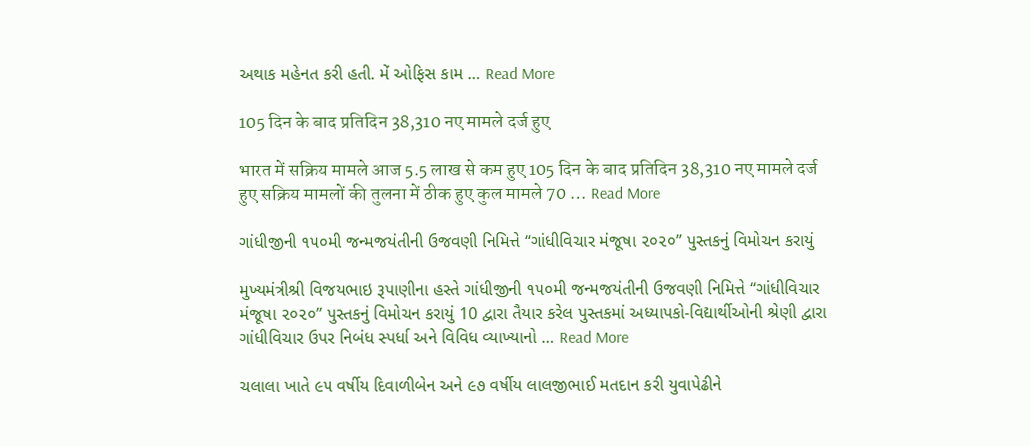અથાક મહેનત કરી હતી. મેં ઓફિસ કામ … Read More

105 दिन के बाद प्रतिदिन 38,310 नए मामले दर्ज हुए

भारत में सक्रिय मामले आज 5.5 लाख से कम हुए 105 दिन के बाद प्रतिदिन 38,310 नए मामले दर्ज हुए सक्रिय मामलों की तुलना में ठीक हुए कुल मामले 70 … Read More

ગાંધીજીની ૧૫૦મી જન્મજયંતીની ઉજવણી નિમિત્તે “ગાંધીવિચાર મંજૂષા ૨૦૨૦” પુસ્તકનું વિમોચન કરાયું

મુખ્યમંત્રીશ્રી વિજયભાઇ રૂપાણીના હસ્તે ગાંધીજીની ૧૫૦મી જન્મજયંતીની ઉજવણી નિમિત્તે “ગાંધીવિચાર મંજૂષા ૨૦૨૦” પુસ્તકનું વિમોચન કરાયું 10 દ્વારા તૈયાર કરેલ પુસ્તકમાં અધ્યાપકો-વિદ્યાર્થીઓની શ્રેણી દ્વારા ગાંધીવિચાર ઉપર નિબંધ સ્પર્ધા અને વિવિધ વ્યાખ્યાનો … Read More

ચલાલા ખાતે ૯૫ વર્ષીય દિવાળીબેન અને ૯૭ વર્ષીય લાલજીભાઈ મતદાન કરી યુવાપેઢીને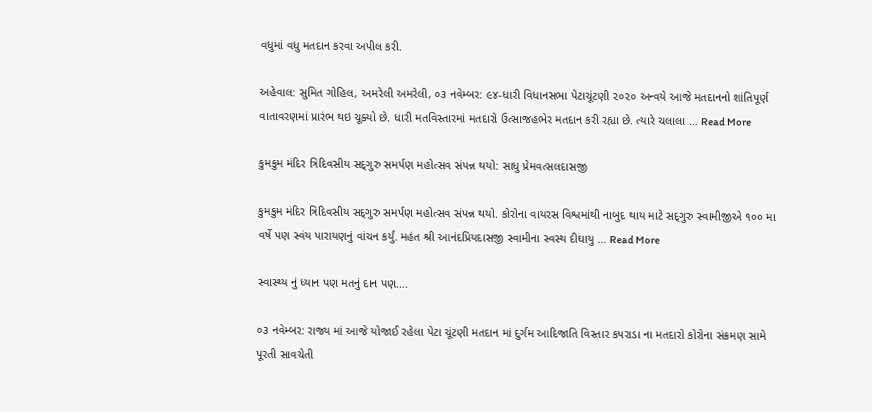વધુમાં વધુ મતદાન કરવા અપીલ કરી.

અહેવાલ: સુમિત ગોહિલ, અમરેલી અમરેલી, ૦૩ નવેમ્બર: ૯૪-ધારી વિધાનસભા પેટાચૂંટણી ૨૦૨૦ અન્વયે આજે મતદાનનો શાંતિપૂર્ણ વાતાવરણમાં પ્રારંભ થઇ ચૂક્યો છે. ધારી મતવિસ્તારમાં મતદારો ઉત્સાજહભેર મતદાન કરી રહ્યા છે. ત્યારે ચલાલા … Read More

કુમકુમ મંદિર ત્રિદિવસીય સદ્‌ગુરુ સમર્પણ મહોત્સવ સંપન્ન થયો: સાધુ પ્રેમવત્સલદાસજી

કુમકુમ મંદિર ત્રિદિવસીય સદ્‌ગુરુ સમર્પણ મહોત્સવ સંપન્ન થયો. કોરોના વાયરસ વિશ્વમાંથી નાબુદ થાય માટે સદ્‌ગુરુ સ્વામીજીએ ૧૦૦ મા વર્ષે પણ સ્વંય પારાયણનું વાંચન કર્યું. મહંત શ્રી આનંદપ્રિયદાસજી સ્વામીના સ્વસ્થ દીઘાયુ … Read More

સ્વાસ્થ્ય નું ધ્યાન પણ મતનું દાન પણ….

૦૩ નવેમ્બર: રાજ્ય માં આજે યોજાઈ રહેલા પેટા ચૂંટણી મતદાન માં દુર્ગમ આદિજાતિ વિસ્તાર કપરાડા ના મતદારો કોરોના સંક્રમણ સામે પૂરતી સાવચેતી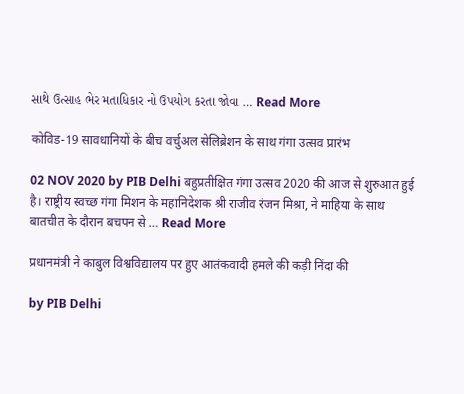સાથે ઉત્સાહ ભેર મતાધિકાર નો ઉપયોગ કરતા જોવા … Read More

कोविड-19 सावधानियों के बीच वर्चुअल सेलिब्रेशन के साथ गंगा उत्सव प्रारंभ

02 NOV 2020 by PIB Delhi बहुप्रतीक्षित गंगा उत्सव 2020 की आज से शुरुआत हुई है। राष्ट्रीय स्वच्छ गंगा मिशन के महानिदेशक श्री राजीव रंजन मिश्रा, ने माहिया के साथ बातचीत के दौरान बचपन से … Read More

प्रधानमंत्री ने काबुल विश्वविद्यालय पर हुए आतंकवादी हमले की कड़ी निंदा की

by PIB Delhi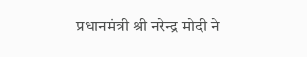प्रधानमंत्री श्री नरेन्द्र मोदी ने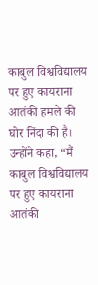काबुल विश्वविद्यालय पर हुए कायराना आतंकी हमले की घोर निंदा की है। उन्होंने कहा, “मैं काबुल विश्वविद्यालय पर हुए कायराना आतंकी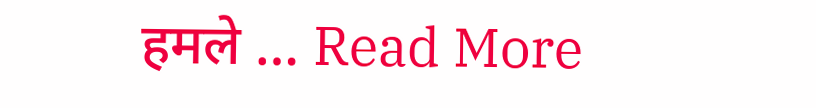हमले … Read More